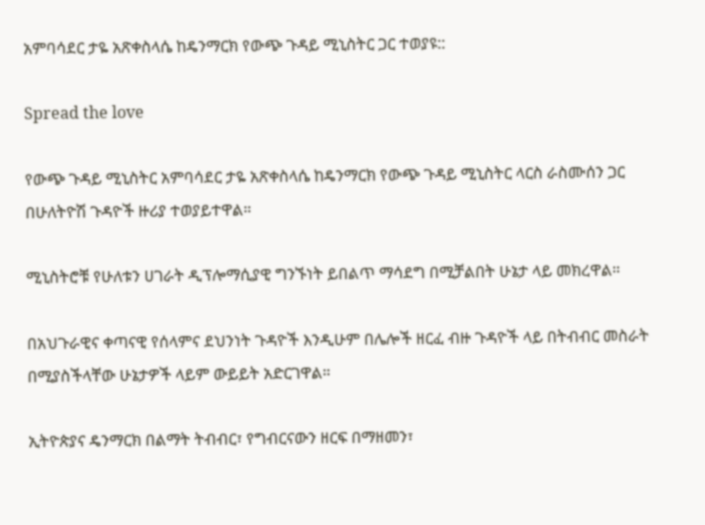አምባሳደር ታዬ አጽቀስላሴ ከዴንማርክ የውጭ ጉዳይ ሚኒስትር ጋር ተወያዩ::

Spread the love

የውጭ ጉዳይ ሚኒስትር አምባሳደር ታዬ አጽቀስላሴ ከዴንማርክ የውጭ ጉዳይ ሚኒስትር ላርስ ራስሙሰን ጋር በሁለትዮሽ ጉዳዮች ዙሪያ ተወያይተዋል።

ሚኒስትሮቹ የሁለቱን ሀገራት ዲፕሎማሲያዊ ግንኙነት ይበልጥ ማሳደግ በሚቻልበት ሁኔታ ላይ መክረዋል።

በአህጉራዊና ቀጣናዊ የሰላምና ደህንነት ጉዳዮች እንዲሁም በሌሎች ዘርፈ ብዙ ጉዳዮች ላይ በትብብር መስራት በሚያስችላቸው ሁኔታዎች ላይም ውይይት አድርገዋል።

ኢትዮጵያና ዴንማርክ በልማት ትብብር፣ የግብርናውን ዘርፍ በማዘመን፣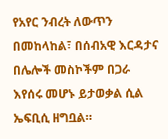የአየር ንብረት ለውጥን በመከላከል፣ በሰብአዊ እርዳታና በሌሎች መስኮችም በጋራ እየሰሩ መሆኑ ይታወቃል ሲል ኤፍቢሲ ዘግቧል።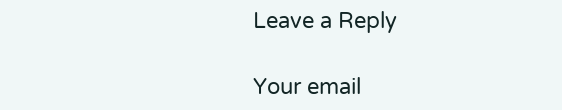Leave a Reply

Your email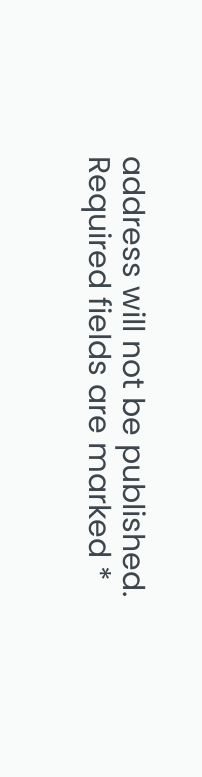address will not be published. Required fields are marked *